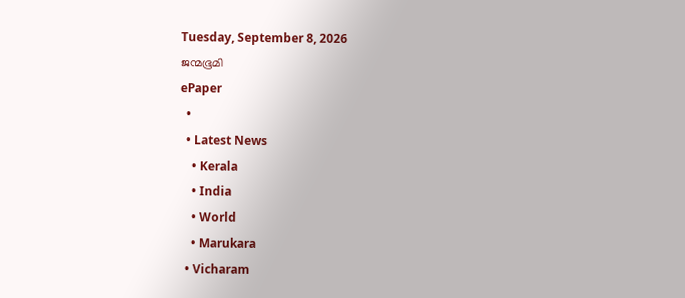Tuesday, September 8, 2026
ജന്മഭൂമി
ePaper
  •
  • Latest News
    • Kerala
    • India
    • World
    • Marukara
  • Vicharam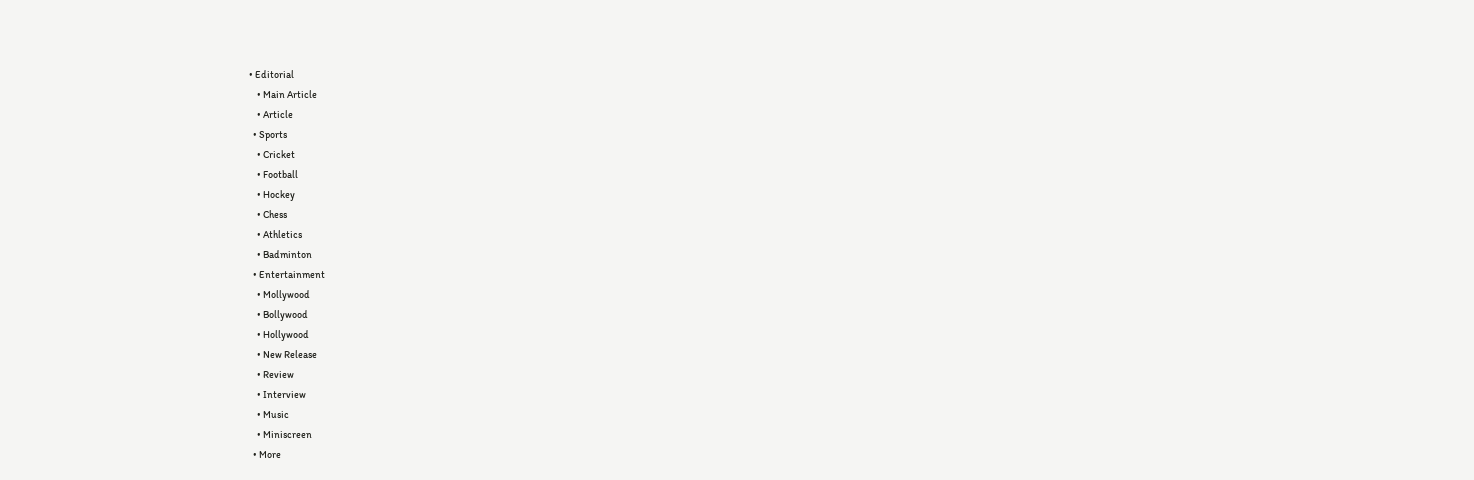• Editorial
    • Main Article
    • Article
  • Sports
    • Cricket
    • Football
    • Hockey
    • Chess
    • Athletics
    • Badminton
  • Entertainment
    • Mollywood
    • Bollywood
    • Hollywood
    • New Release
    • Review
    • Interview
    • Music
    • Miniscreen
  • More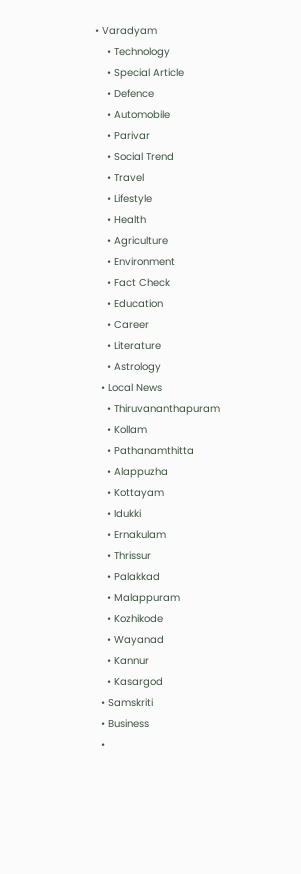• Varadyam
    • Technology
    • Special Article
    • Defence
    • Automobile
    • Parivar
    • Social Trend
    • Travel
    • Lifestyle
    • Health
    • Agriculture
    • Environment
    • Fact Check
    • Education
    • Career
    • Literature
    • Astrology
  • Local News
    • Thiruvananthapuram
    • Kollam
    • Pathanamthitta
    • Alappuzha
    • Kottayam
    • Idukki
    • Ernakulam
    • Thrissur
    • Palakkad
    • Malappuram
    • Kozhikode
    • Wayanad
    • Kannur
    • Kasargod
  • Samskriti
  • Business
  •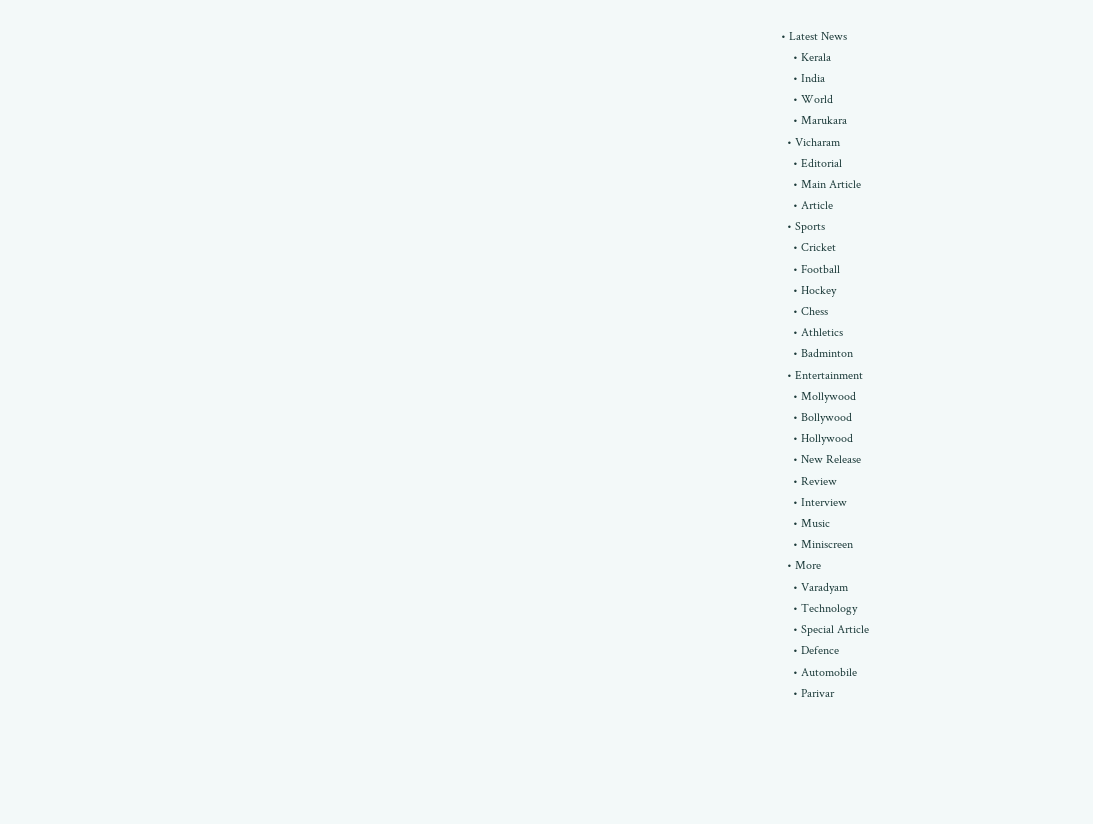• Latest News
    • Kerala
    • India
    • World
    • Marukara
  • Vicharam
    • Editorial
    • Main Article
    • Article
  • Sports
    • Cricket
    • Football
    • Hockey
    • Chess
    • Athletics
    • Badminton
  • Entertainment
    • Mollywood
    • Bollywood
    • Hollywood
    • New Release
    • Review
    • Interview
    • Music
    • Miniscreen
  • More
    • Varadyam
    • Technology
    • Special Article
    • Defence
    • Automobile
    • Parivar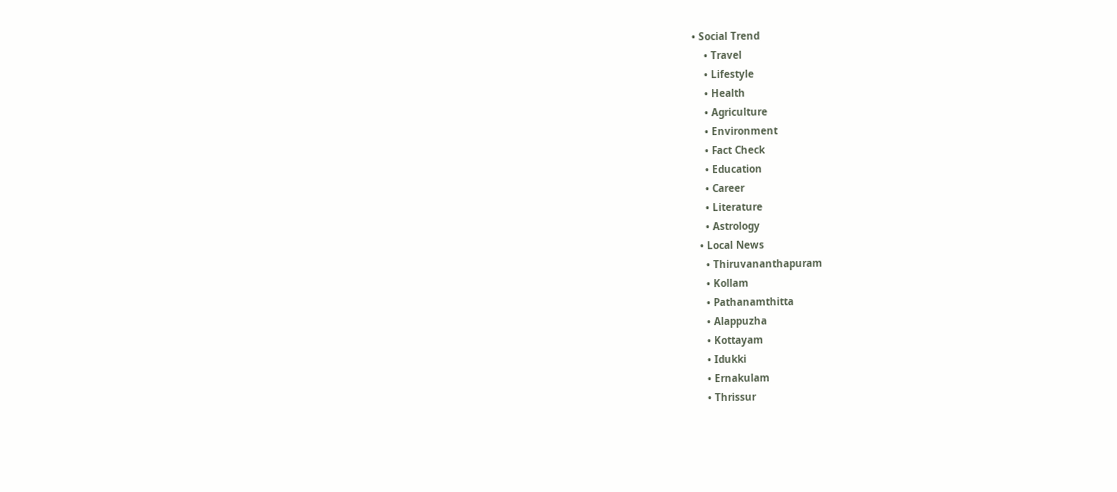• Social Trend
    • Travel
    • Lifestyle
    • Health
    • Agriculture
    • Environment
    • Fact Check
    • Education
    • Career
    • Literature
    • Astrology
  • Local News
    • Thiruvananthapuram
    • Kollam
    • Pathanamthitta
    • Alappuzha
    • Kottayam
    • Idukki
    • Ernakulam
    • Thrissur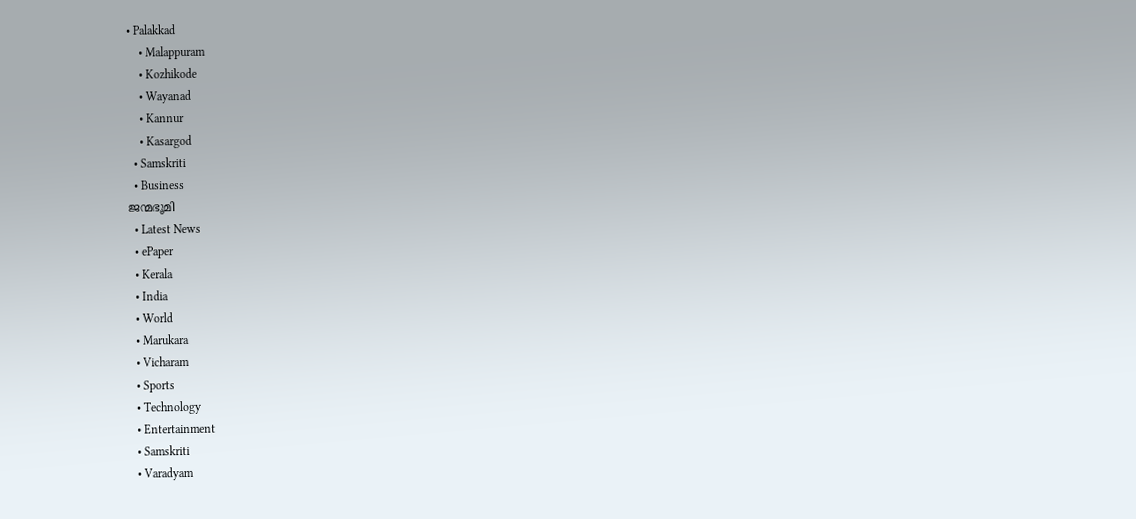• Palakkad
    • Malappuram
    • Kozhikode
    • Wayanad
    • Kannur
    • Kasargod
  • Samskriti
  • Business
ജന്മഭൂമി
  • Latest News
  • ePaper
  • Kerala
  • India
  • World
  • Marukara
  • Vicharam
  • Sports
  • Technology
  • Entertainment
  • Samskriti
  • Varadyam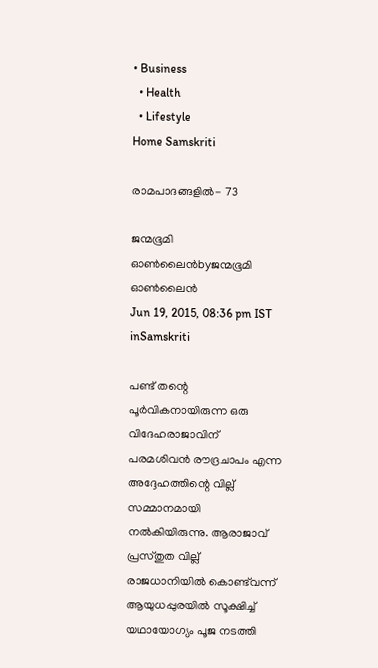• Business
  • Health
  • Lifestyle
Home Samskriti

രാമപാദങ്ങളില്‍- 73

ജന്മഭൂമി ഓണ്‍ലൈന്‍byജന്മഭൂമി ഓണ്‍ലൈന്‍
Jun 19, 2015, 08:36 pm IST
inSamskriti

പണ്ട് തന്റെ പൂര്‍വികനായിരുന്ന ഒരു വിദേഹരാജാവിന് പരമശിവന്‍ രൗദ്രചാപം എന്ന അദ്ദേഹത്തിന്റെ വില്ല് സമ്മാനമായി നല്‍കിയിരുന്നു. ആരാജാവ് പ്രസ്തുത വില്ല് രാജധാനിയില്‍ കൊണ്ട്‌വന്ന് ആയുധപ്പുരയില്‍ സൂക്ഷിച്ച് യഥായോഗ്യം പൂജ നടത്തി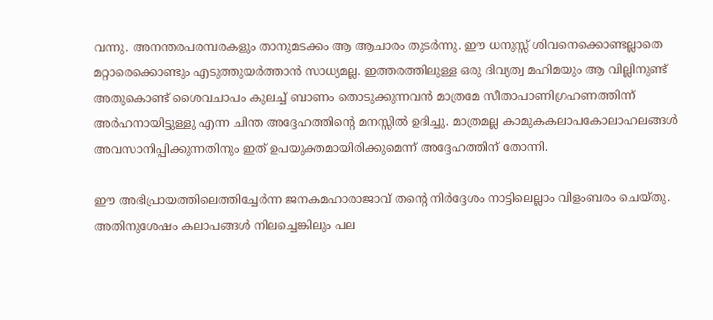വന്നു. അനന്തരപരമ്പരകളും താനുമടക്കം ആ ആചാരം തുടര്‍ന്നു. ഈ ധനുസ്സ് ശിവനെക്കൊണ്ടല്ലാതെ മറ്റാരെക്കൊണ്ടും എടുത്തുയര്‍ത്താന്‍ സാധ്യമല്ല. ഇത്തരത്തിലുള്ള ഒരു ദിവ്യത്വ മഹിമയും ആ വില്ലിനുണ്ട് അതുകൊണ്ട് ശൈവചാപം കുലച്ച് ബാണം തൊടുക്കുന്നവന്‍ മാത്രമേ സീതാപാണിഗ്രഹണത്തിന്ന് അര്‍ഹനായിട്ടുള്ളു എന്ന ചിന്ത അദ്ദേഹത്തിന്റെ മനസ്സില്‍ ഉദിച്ചു. മാത്രമല്ല കാമുകകലാപകോലാഹലങ്ങള്‍ അവസാനിപ്പിക്കുന്നതിനും ഇത് ഉപയുക്തമായിരിക്കുമെന്ന് അദ്ദേഹത്തിന് തോന്നി.

ഈ അഭിപ്രായത്തിലെത്തിച്ചേര്‍ന്ന ജനകമഹാരാജാവ് തന്റെ നിര്‍ദ്ദേശം നാട്ടിലെല്ലാം വിളംബരം ചെയ്തു. അതിനുശേഷം കലാപങ്ങള്‍ നിലച്ചെങ്കിലും പല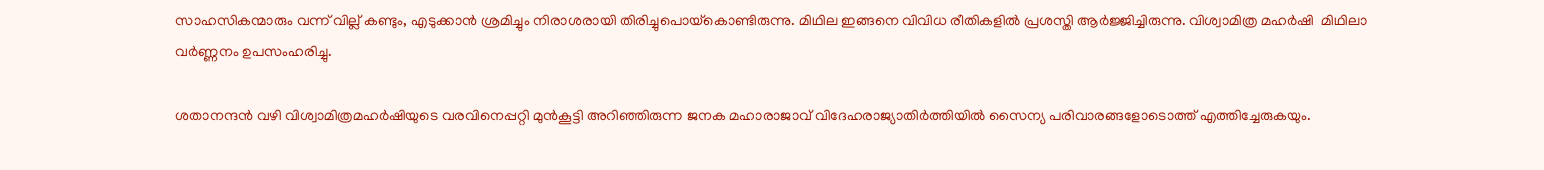സാഹസികന്മാരും വന്ന് വില്ല് കണ്ടും, എടുക്കാന്‍ ശ്രമിച്ചും നിരാശരായി തിരിച്ചുപൊയ്‌കൊണ്ടിരുന്നു. മിഥില ഇങ്ങനെ വിവിധ രീതികളില്‍ പ്രശസ്തി ആര്‍ജ്ജിച്ചിരുന്നു. വിശ്വാമിത്ര മഹര്‍ഷി  മിഥിലാ വര്‍ണ്ണനം ഉപസംഹരിച്ചു.

ശതാനന്ദന്‍ വഴി വിശ്വാമിത്രമഹര്‍ഷിയുടെ വരവിനെപ്പറ്റി മുന്‍കൂട്ടി അറിഞ്ഞിരുന്ന ജനക മഹാരാജാവ് വിദേഹരാജ്യാതിര്‍ത്തിയില്‍ സൈന്യ പരിവാരങ്ങളോടൊത്ത് എത്തിച്ചേരുകയും.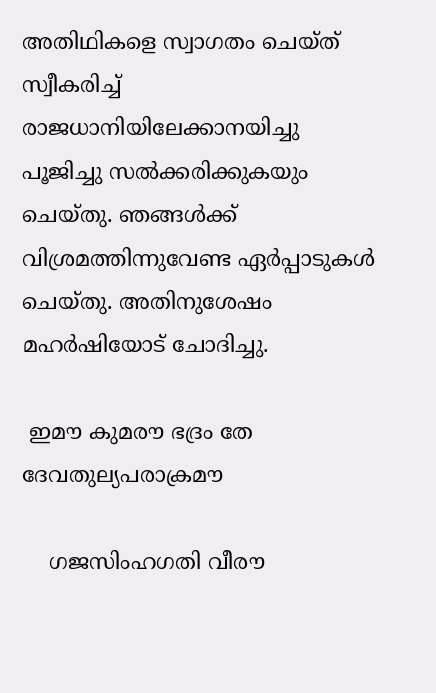അതിഥികളെ സ്വാഗതം ചെയ്ത് സ്വീകരിച്ച് രാജധാനിയിലേക്കാനയിച്ചു പൂജിച്ചു സല്‍ക്കരിക്കുകയും ചെയ്തു. ഞങ്ങള്‍ക്ക് വിശ്രമത്തിന്നുവേണ്ട ഏര്‍പ്പാടുകള്‍ ചെയ്തു. അതിനുശേഷം മഹര്‍ഷിയോട് ചോദിച്ചു.

 ഇമൗ കുമരൗ ഭദ്രം തേ ദേവതുല്യപരാക്രമൗ

    ഗജസിംഹഗതി വീരൗ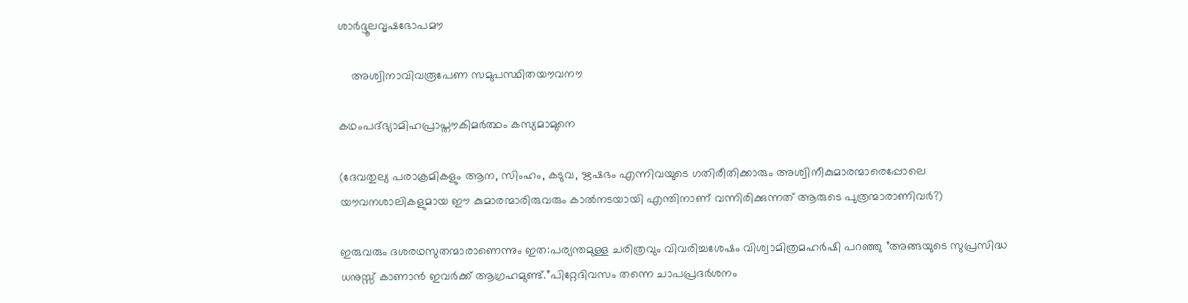ശാര്‍ദ്ദൂലവൃഷഭോപമൗ

    അശ്വിനാവിവരൂപേണ സമുപസ്ഥിതയൗവനൗ

കഥംപദ്ഭ്യാമിഹപ്രാപ്തൗകിമര്‍ത്ഥം കസ്യമാമുനെ

(ദേവതുല്യ പരാക്രമികളും ആന, സിംഹം, കടുവ, ഋഷഭം എന്നിവയുടെ ഗതിരീതിക്കാരും അശ്വിനീകുമാരന്മാരെപ്പോലെ യൗവനശാലികളുമായ ഈ കുമാരന്മാരിരുവരും കാല്‍നടയായി എന്തിനാണ് വന്നിരിക്കുന്നത് ആരുടെ പുത്രന്മാരാണിവര്‍?)

ഇരുവരും ദശരഥസുതന്മാരാണെന്നും ഇത:പര്യന്തമുള്ള ചരിത്രവും വിവരിച്ചശേഷം വിശ്വാമിത്രമഹര്‍ഷി പറഞ്ഞു ”അങ്ങയുടെ സുപ്രസിദ്ധ ധനുസ്സ് കാണാന്‍ ഇവര്‍ക്ക് ആഗ്രഹമുണ്ട്.”പിറ്റേദിവസം തന്നെ ചാപപ്രദര്‍ശനം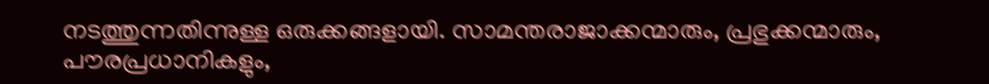നടത്തുന്നതിന്നുള്ള ഒരുക്കങ്ങളായി. സാമന്തരാജാക്കന്മാരും, പ്രഭുക്കന്മാരും, പൗരപ്രധാനികളും,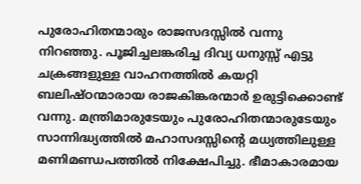പുരോഹിതന്മാരും രാജസദസ്സില്‍ വന്നു നിറഞ്ഞു. പൂജിച്ചലങ്കരിച്ച ദിവ്യ ധനുസ്സ് എട്ടു ചക്രങ്ങളുള്ള വാഹനത്തില്‍ കയറ്റി ബലിഷ്ഠന്മാരായ രാജകിങ്കരന്മാര്‍ ഉരുട്ടിക്കൊണ്ട് വന്നു. മന്ത്രിമാരുടേയും പുരോഹിതന്മാരുടേയും സാന്നിദ്ധ്യത്തില്‍ മഹാസദസ്സിന്റെ മധ്യത്തിലുള്ള മണിമണ്ഡപത്തില്‍ നിക്ഷേപിച്ചു. ഭീമാകാരമായ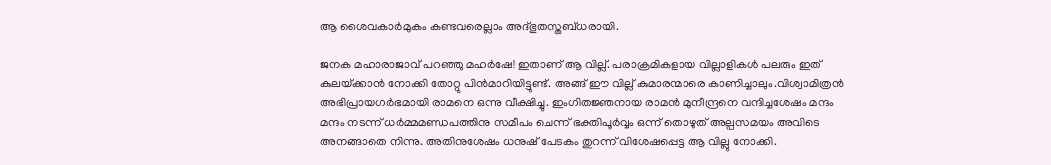ആ ശൈവകാര്‍മുകം കണ്ടവരെല്ലാം അദ്ഭുതസ്തബ്ധരായി.

ജനക മഹാരാജാവ് പറഞ്ഞു മഹര്‍ഷേ! ഇതാണ് ആ വില്ല്. പരാക്രമികളായ വില്ലാളികള്‍ പലരും ഇത് കുലയ്‌ക്കാന്‍ നോക്കി തോറ്റു പിന്‍മാറിയിട്ടുണ്ട്. അങ്ങ് ഈ വില്ല് കുമാരന്മാരെ കാണിച്ചാലും.വിശ്വാമിത്രന്‍ അഭിപ്രായഗര്‍ഭമായി രാമനെ ഒന്നു വീക്ഷിച്ചു. ഇംഗിതജ്ഞനായ രാമന്‍ മുനീന്ദ്രനെ വന്ദിച്ചശേഷം മന്ദം മന്ദം നടന്ന് ധര്‍മ്മമണ്ഡപത്തിനു സമീപം ചെന്ന് ഭക്തിപൂര്‍വ്വം ഒന്ന് തൊഴുത് അല്പസമയം അവിടെ അനങ്ങാതെ നിന്നു. അതിനുശേഷം ധനുഷ് പേടകം തുറന്ന് വിശേഷപ്പെട്ട ആ വില്ലു നോക്കി.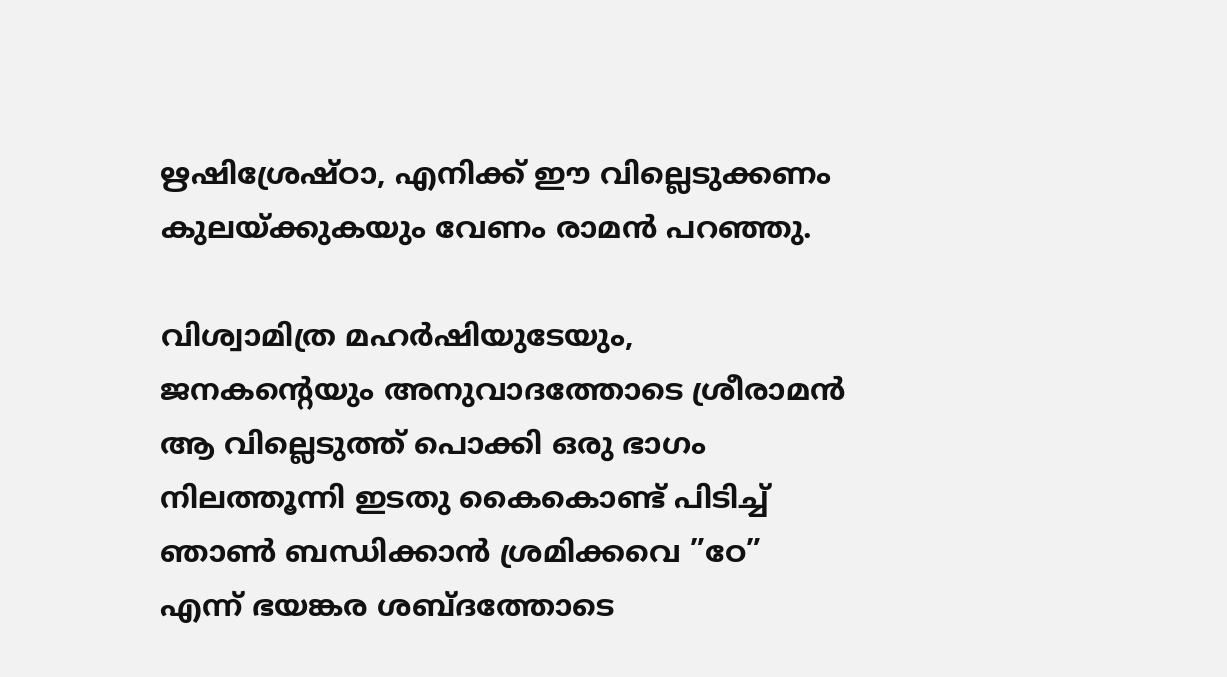ഋഷിശ്രേഷ്ഠാ, എനിക്ക് ഈ വില്ലെടുക്കണം കുലയ്‌ക്കുകയും വേണം രാമന്‍ പറഞ്ഞു.

വിശ്വാമിത്ര മഹര്‍ഷിയുടേയും, ജനകന്റെയും അനുവാദത്തോടെ ശ്രീരാമന്‍ ആ വില്ലെടുത്ത് പൊക്കി ഒരു ഭാഗം നിലത്തൂന്നി ഇടതു കൈകൊണ്ട് പിടിച്ച് ഞാണ്‍ ബന്ധിക്കാന്‍ ശ്രമിക്കവെ ”ഠേ” എന്ന് ഭയങ്കര ശബ്ദത്തോടെ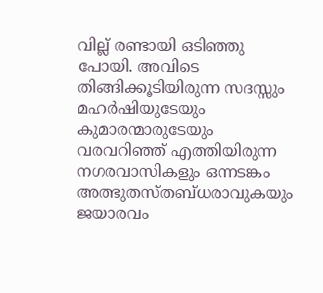വില്ല് രണ്ടായി ഒടിഞ്ഞു പോയി. അവിടെ തിങ്ങിക്കൂടിയിരുന്ന സദസ്സും മഹര്‍ഷിയുടേയും കുമാരന്മാരുടേയും വരവറിഞ്ഞ് എത്തിയിരുന്ന നഗരവാസികളും ഒന്നടങ്കം അത്ഭുതസ്തബ്ധരാവുകയും ജയാരവം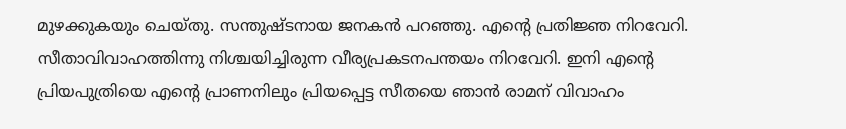മുഴക്കുകയും ചെയ്തു. സന്തുഷ്ടനായ ജനകന്‍ പറഞ്ഞു. എന്റെ പ്രതിജ്ഞ നിറവേറി. സീതാവിവാഹത്തിന്നു നിശ്ചയിച്ചിരുന്ന വീര്യപ്രകടനപന്തയം നിറവേറി. ഇനി എന്റെ പ്രിയപുത്രിയെ എന്റെ പ്രാണനിലും പ്രിയപ്പെട്ട സീതയെ ഞാന്‍ രാമന് വിവാഹം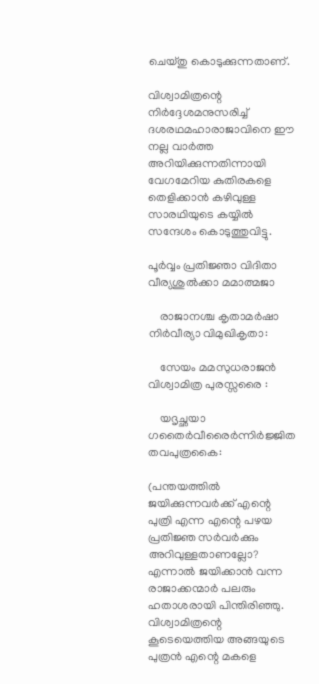ചെയ്തു കൊടുക്കുന്നതാണ്.

വിശ്വാമിത്രന്റെ നിര്‍ദ്ദേശമനുസരിച്ച് ദശരഥമഹാരാജാവിനെ ഈ നല്ല വാര്‍ത്ത അറിയിക്കുന്നതിന്നായി വേഗമേറിയ കുതിരകളെ തെളിക്കാന്‍ കഴിവുള്ള സാരഥിയുടെ കയ്യില്‍ സന്ദേശം കൊടുത്തുവിട്ടു.

പൂര്‍വ്വം പ്രതിജ്ഞാ വിദിതാ വീര്യശുല്‍ക്കാ മമാത്മജാ

    രാജാനശ്ച കൃതാമര്‍ഷാ നിര്‍വീര്യാ വിമുഖികൃതാ:

    സേയം മമസുധരാജന്‍ വിശ്വാമിത്ര പുരസ്സരൈ :

    യദൃച്ഛയാ ഗതൈര്‍വീരൈര്‍ന്നിര്‍ജ്ജിത തവപുത്രകൈ:

(പന്തയത്തില്‍ ജയിക്കുന്നവര്‍ക്ക് എന്റെ പുത്രി എന്ന എന്റെ പഴയ പ്രതിജ്ഞ സര്‍വര്‍ക്കും അറിവുള്ളതാണല്ലോ? എന്നാല്‍ ജയിക്കാന്‍ വന്ന രാജാക്കന്മാര്‍ പലരും ഹതാശരായി പിന്തിരിഞ്ഞു. വിശ്വാമിത്രന്റെ കൂടെയെത്തിയ അങ്ങയുടെ പുത്രന്‍ എന്റെ മകളെ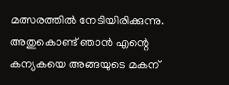മത്സരത്തില്‍ നേടിയിരിക്കുന്നു. അതുകൊണ്ട് ഞാന്‍ എന്റെ കന്യകയെ അങ്ങയുടെ മകന്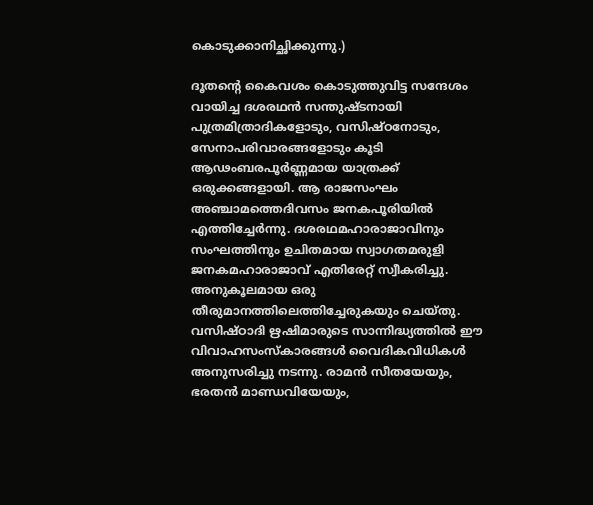കൊടുക്കാനിച്ഛിക്കുന്നു.)

ദൂതന്റെ കൈവശം കൊടുത്തുവിട്ട സന്ദേശം വായിച്ച ദശരഥന്‍ സന്തുഷ്ടനായി പുത്രമിത്രാദികളോടും, വസിഷ്ഠനോടും, സേനാപരിവാരങ്ങളോടും കൂടി ആഢംബരപൂര്‍ണ്ണമായ യാത്രക്ക് ഒരുക്കങ്ങളായി. ആ രാജസംഘം അഞ്ചാമത്തെദിവസം ജനകപൂരിയില്‍ എത്തിച്ചേര്‍ന്നു. ദശരഥമഹാരാജാവിനും സംഘത്തിനും ഉചിതമായ സ്വാഗതമരുളി ജനകമഹാരാജാവ് എതിരേറ്റ് സ്വീകരിച്ചു. അനുകൂലമായ ഒരു തീരുമാനത്തിലെത്തിച്ചേരുകയും ചെയ്തു. വസിഷ്ഠാദി ഋഷിമാരുടെ സാന്നിദ്ധ്യത്തില്‍ ഈ വിവാഹസംസ്‌കാരങ്ങള്‍ വൈദികവിധികള്‍ അനുസരിച്ചു നടന്നു. രാമന്‍ സീതയേയും, ഭരതന്‍ മാണ്ഡവിയേയും,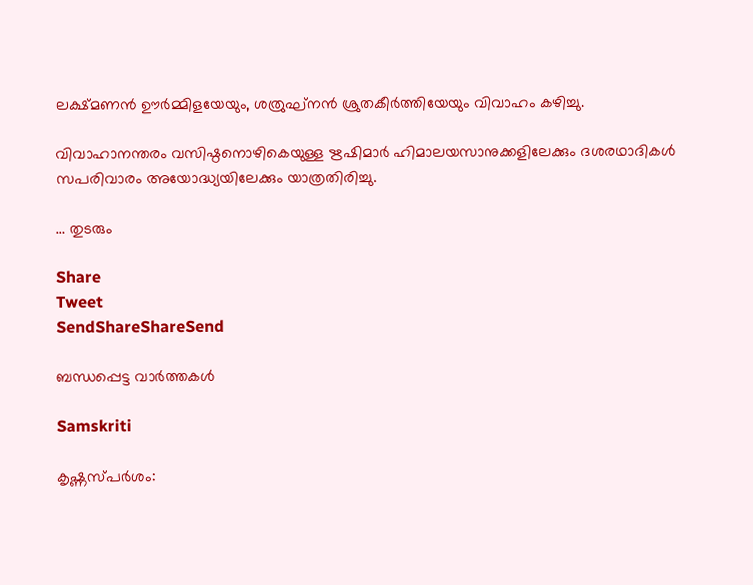ലക്ഷ്മണന്‍ ഊര്‍മ്മിളയേയും, ശത്രുഘ്‌നന്‍ ശ്രുതകീര്‍ത്തിയേയും വിവാഹം കഴിച്ചു.

വിവാഹാനന്തരം വസിഷ്ഠനൊഴികെയുള്ള ഋഷിമാര്‍ ഹിമാലയസാനുക്കളിലേക്കും ദശരഥാദികള്‍ സപരിവാരം അയോദ്ധ്യയിലേക്കും യാത്രതിരിച്ചു.

… തുടരും

Share
Tweet
SendShareShareSend

ബന്ധപ്പെട്ട വാര്‍ത്തകള്‍

Samskriti

കൃഷ്ണസ്പര്‍ശം: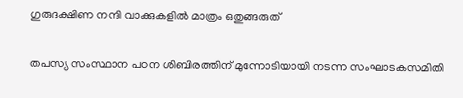ഗുരുദക്ഷിണ നന്ദി വാക്കുകളില്‍ മാത്രം ഒതുങ്ങരുത്

തപസ്യ സംസ്ഥാന പഠന ശിബിരത്തിന് മുന്നോടിയായി നടന്ന സംഘാടകസമിതി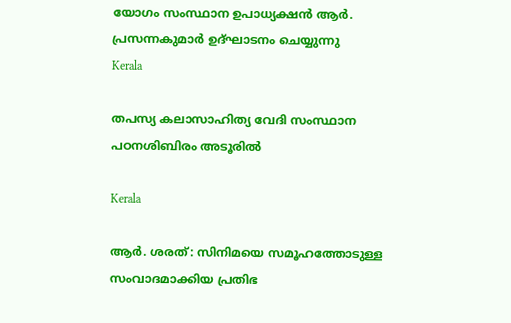യോഗം സംസ്ഥാന ഉപാധ്യക്ഷന്‍ ആര്‍. പ്രസന്നകുമാര്‍ ഉദ്ഘാടനം ചെയ്യുന്നു
Kerala

തപസ്യ കലാസാഹിത്യ വേദി സംസ്ഥാന പഠനശിബിരം അടൂരില്‍

Kerala

ആര്‍. ശരത്: സിനിമയെ സമൂഹത്തോടുള്ള സംവാദമാക്കിയ പ്രതിഭ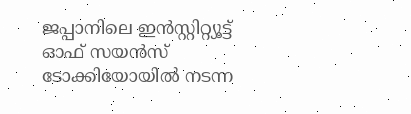ജപ്പാനിലെ ഇന്‍സ്റ്റിറ്റ്യൂട്ട് ഓഫ് സയന്‍സ് ടോക്കിയോയില്‍ നടന്ന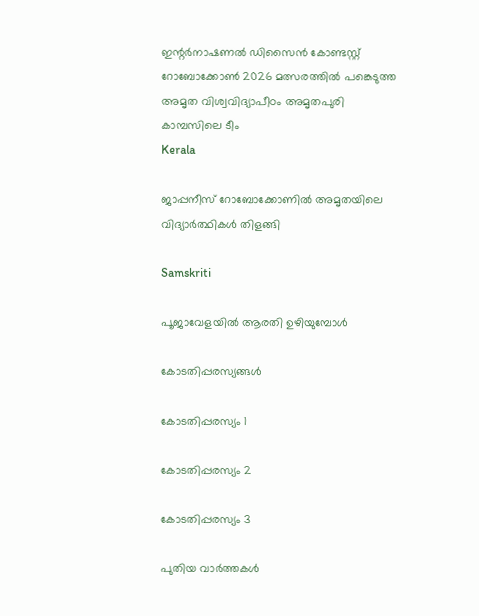ഇന്റര്‍നാഷണല്‍ ഡിസൈന്‍ കോണ്ടസ്റ്റ് റോബോക്കോണ്‍ 2026 മത്സരത്തില്‍ പങ്കെടുത്ത അമൃത വിശ്വവിദ്യാപീഠം അമൃതപുരി കാമ്പസിലെ ടീം
Kerala

ജാപ്പനീസ് റോബോക്കോണില്‍ അമൃതയിലെ വിദ്യാര്‍ത്ഥികള്‍ തിളങ്ങി

Samskriti

പൂജാവേളയില്‍ ആരതി ഉഴിയുമ്പോള്‍

കോടതിപ്പരസ്യങ്ങള്‍

കോടതിപ്പരസ്യം 1

കോടതിപ്പരസ്യം 2

കോടതിപ്പരസ്യം 3

പുതിയ വാര്‍ത്തകള്‍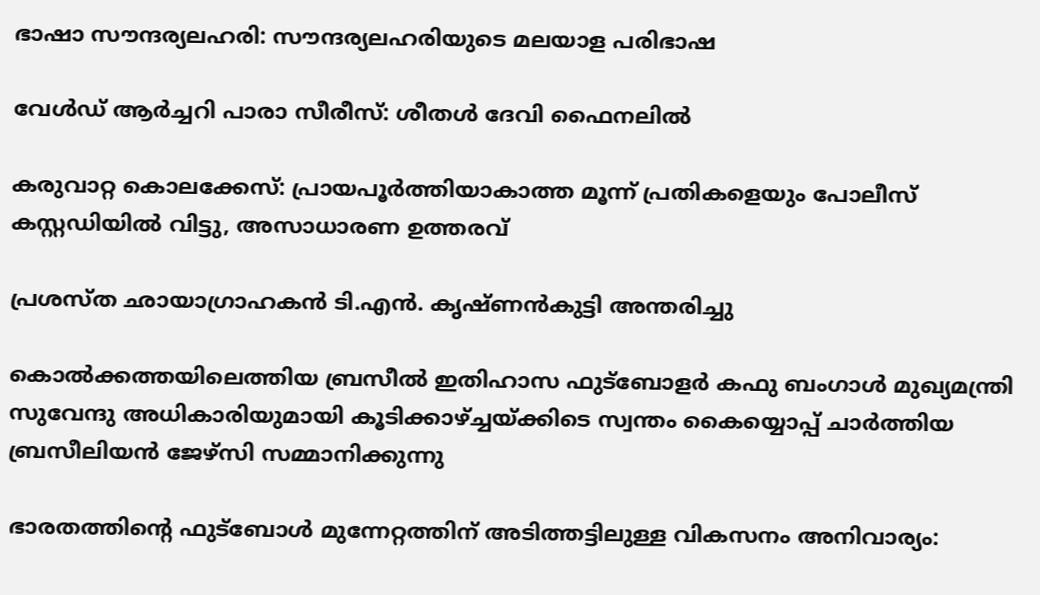ഭാഷാ സൗന്ദര്യലഹരി: സൗന്ദര്യലഹരിയുടെ മലയാള പരിഭാഷ

വേൾഡ് ആർച്ചറി പാരാ സീരീസ്: ശീതൾ ദേവി ഫൈനലിൽ

കരുവാറ്റ കൊലക്കേസ്: പ്രായപൂര്‍ത്തിയാകാത്ത മൂന്ന് പ്രതികളെയും പോലീസ് കസ്റ്റഡിയില്‍ വിട്ടു, അസാധാരണ ഉത്തരവ്

പ്രശസ്ത ഛായാഗ്രാഹകന്‍ ടി.എന്‍. കൃഷ്ണന്‍കുട്ടി അന്തരിച്ചു

കൊല്‍ക്കത്തയിലെത്തിയ ബ്രസീല്‍ ഇതിഹാസ ഫുട്‌ബോളര്‍ കഫു ബംഗാള്‍ മുഖ്യമന്ത്രി സുവേന്ദു അധികാരിയുമായി കൂടിക്കാഴ്ച്ചയ്ക്കിടെ സ്വന്തം കൈയ്യൊപ്പ് ചാര്‍ത്തിയ ബ്രസീലിയന്‍ ജേഴ്‌സി സമ്മാനിക്കുന്നു

ഭാരതത്തിന്റെ ഫുട്‌ബോള്‍ മുന്നേറ്റത്തിന് അടിത്തട്ടിലുള്ള വികസനം അനിവാര്യം: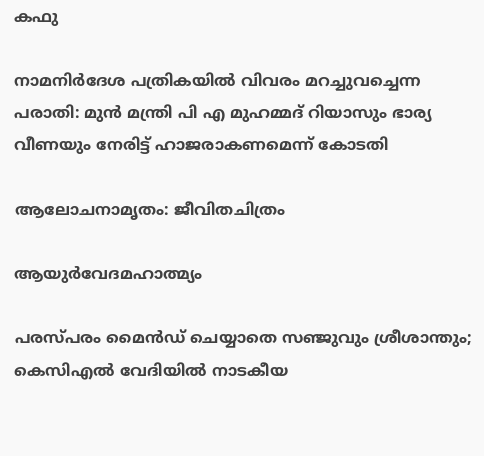കഫു

നാമനിര്‍ദേശ പത്രികയിൽ വിവരം മറച്ചുവച്ചെന്ന പരാതി: മുന്‍ മന്ത്രി പി എ മുഹമ്മദ് റിയാസും ഭാര്യ വീണയും നേരിട്ട് ഹാജരാകണമെന്ന് കോടതി

ആലോചനാമൃതം: ജീവിതചിത്രം

ആയുര്‍വേദമഹാത്മ്യം

പരസ്പരം മൈൻഡ് ചെയ്യാതെ സഞ്ജുവും ശ്രീശാന്തും; കെസിഎൽ വേദിയിൽ നാടകീയ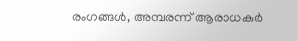രംഗങ്ങൾ, അമ്പരന്ന് ആരാധകർ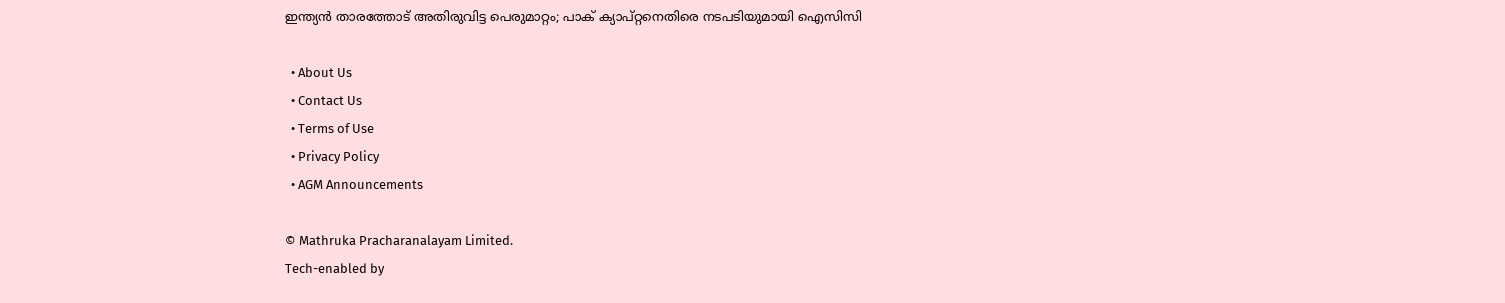ഇന്ത്യൻ താരത്തോട് അതിരുവിട്ട പെരുമാറ്റം; പാക് ക്യാപ്റ്റനെതിരെ നടപടിയുമായി ഐസിസി

  • About Us
  • Contact Us
  • Terms of Use
  • Privacy Policy
  • AGM Announcements

© Mathruka Pracharanalayam Limited.
Tech-enabled by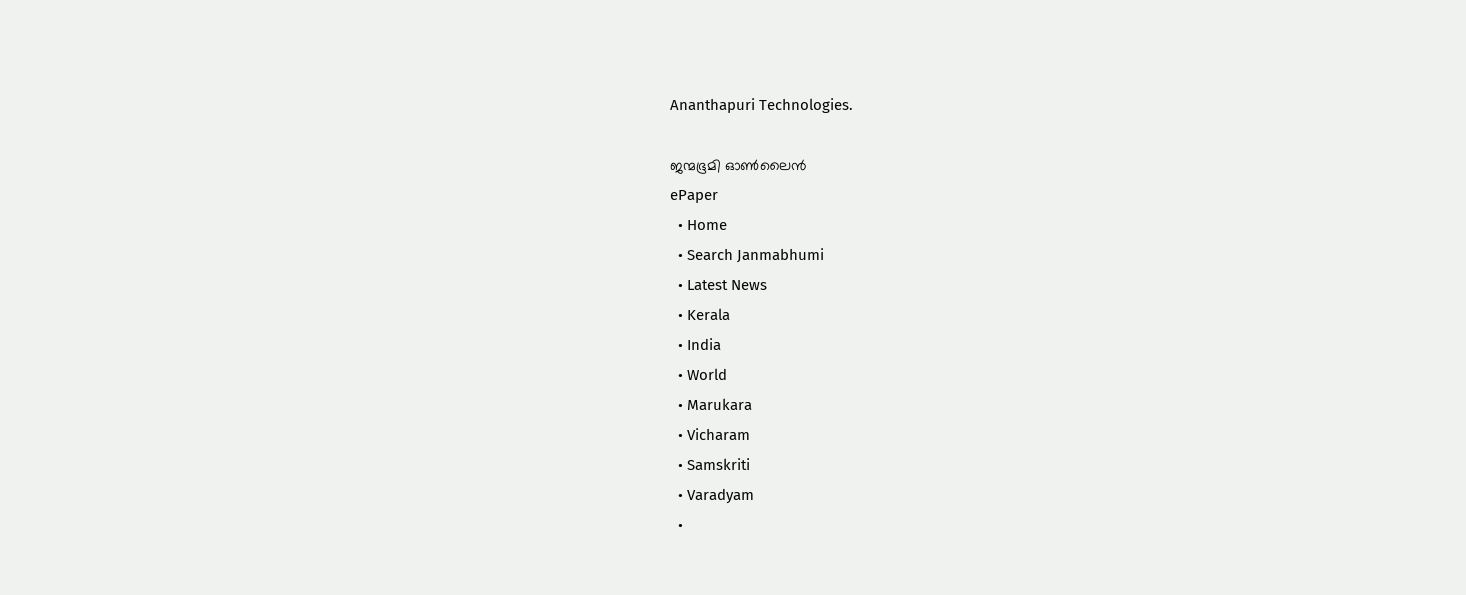Ananthapuri Technologies.

ജന്മഭൂമി ഓണ്‍ലൈന്‍
ePaper
  • Home
  • Search Janmabhumi
  • Latest News
  • Kerala
  • India
  • World
  • Marukara
  • Vicharam
  • Samskriti
  • Varadyam
  •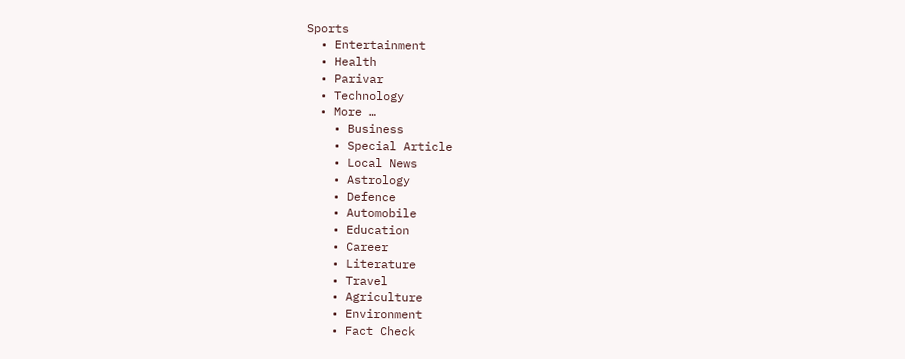Sports
  • Entertainment
  • Health
  • Parivar
  • Technology
  • More …
    • Business
    • Special Article
    • Local News
    • Astrology
    • Defence
    • Automobile
    • Education
    • Career
    • Literature
    • Travel
    • Agriculture
    • Environment
    • Fact Check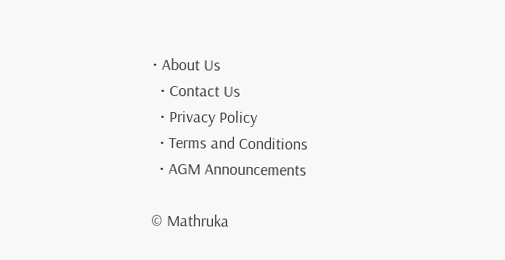• About Us
  • Contact Us
  • Privacy Policy
  • Terms and Conditions
  • AGM Announcements

© Mathruka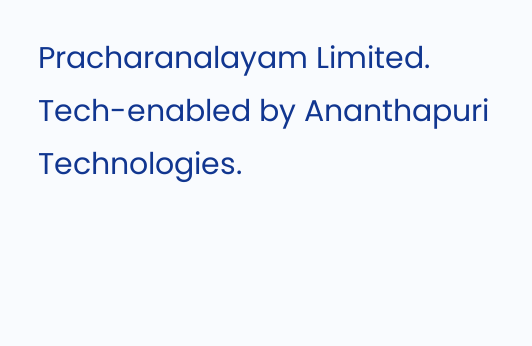Pracharanalayam Limited.
Tech-enabled by Ananthapuri Technologies.